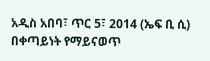አዲስ አበባ፣ ጥር 5፣ 2014 (ኤፍ ቢ ሲ) በቀጣይነት የማይናወጥ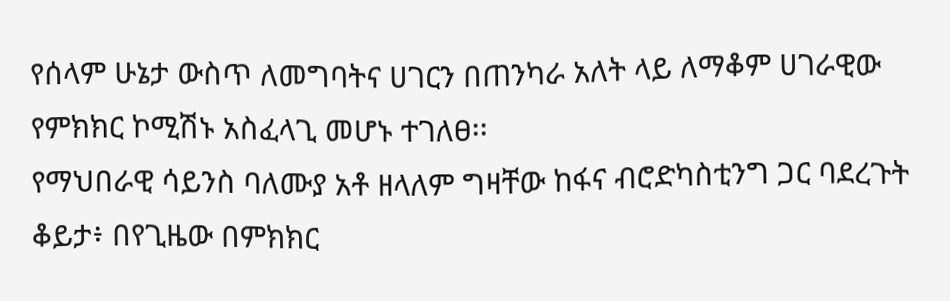የሰላም ሁኔታ ውስጥ ለመግባትና ሀገርን በጠንካራ አለት ላይ ለማቆም ሀገራዊው የምክክር ኮሚሽኑ አስፈላጊ መሆኑ ተገለፀ፡፡
የማህበራዊ ሳይንስ ባለሙያ አቶ ዘላለም ግዛቸው ከፋና ብሮድካስቲንግ ጋር ባደረጉት ቆይታ፥ በየጊዜው በምክክር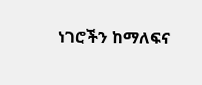ነገሮችን ከማለፍና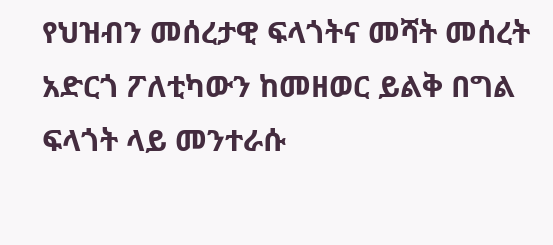የህዝብን መሰረታዊ ፍላጎትና መሻት መሰረት አድርጎ ፖለቲካውን ከመዘወር ይልቅ በግል ፍላጎት ላይ መንተራሱ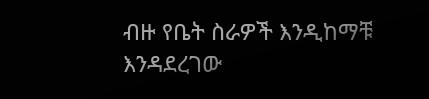ብዙ የቤት ስራዎች እንዲከማቹ እንዳደረገው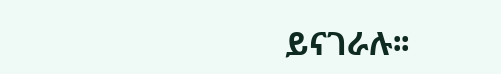ይናገራሉ፡፡